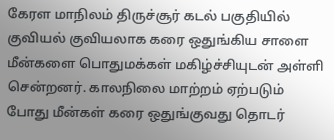கேரள மாநிலம் திருச்சூர் கடல் பகுதியில் குவியல் குவியலாக கரை ஒதுங்கிய சாளை மீன்களை பொதுமக்கள் மகிழ்ச்சியுடன் அள்ளி சென்றனர். காலநிலை மாற்றம் ஏற்படும் போது மீன்கள் கரை ஒதுங்குவது தொடர்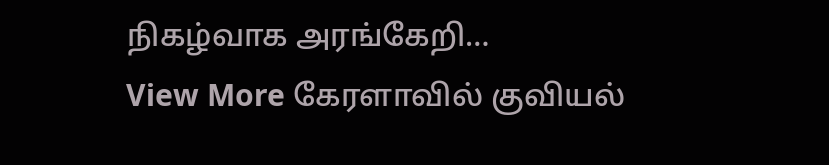நிகழ்வாக அரங்கேறி…
View More கேரளாவில் குவியல்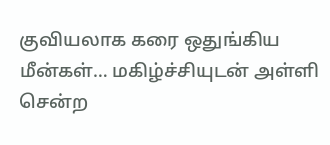குவியலாக கரை ஒதுங்கிய மீன்கள்… மகிழ்ச்சியுடன் அள்ளி சென்ற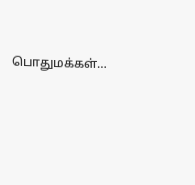பொதுமக்கள்…